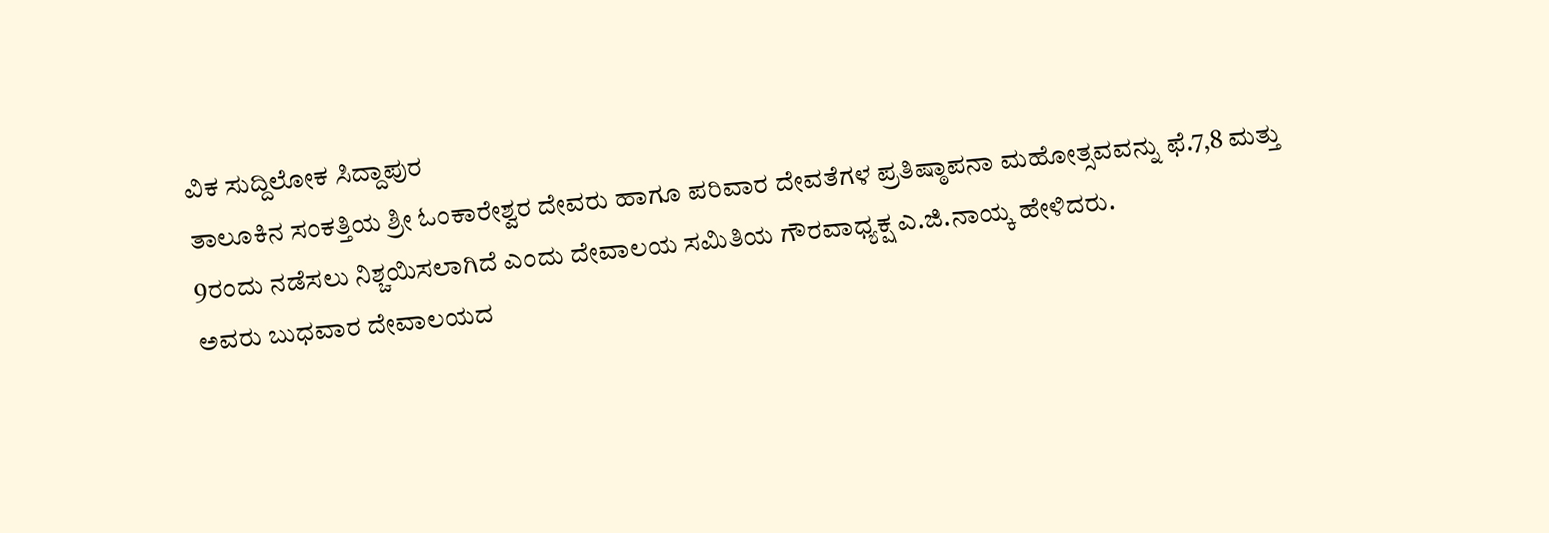ವಿಕ ಸುದ್ದಿಲೋಕ ಸಿದ್ದಾಪುರ
ತಾಲೂಕಿನ ಸಂಕತ್ತಿಯ ಶ್ರೀ ಓಂಕಾರೇಶ್ವರ ದೇವರು ಹಾಗೂ ಪರಿವಾರ ದೇವತೆಗಳ ಪ್ರತಿಷ್ಠಾಪನಾ ಮಹೋತ್ಸವವನ್ನು ಫೆ.7,8 ಮತ್ತು 9ರಂದು ನಡೆಸಲು ನಿಶ್ಚಯಿಸಲಾಗಿದೆ ಎಂದು ದೇವಾಲಯ ಸಮಿತಿಯ ಗೌರವಾಧ್ಯಕ್ಷ ಎ.ಜಿ.ನಾಯ್ಕ ಹೇಳಿದರು.
ಅವರು ಬುಧವಾರ ದೇವಾಲಯದ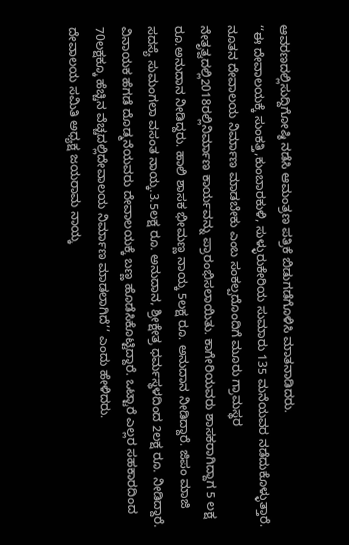ಆವರಣದಲ್ಲಿಸುದ್ದಿಗೋಷ್ಠಿ ನಡೆಸಿ ಆಮಂತ್ರಣ ಪತ್ರಿಕೆ ಬಿಡುಗಡೆಗೊಳಿಸಿ ಮಾತನಾಡಿದರು.
‘‘ಈ ದೇವಾಲಯಕ್ಕೆ ಸುಂಕತ್ತಿ,ಕುಂಬಾರಕುಳಿ, ಸುಳ್ಳುರುಕೇರಿಯ ಸುಮಾರು 135 ಮನೆಯವರ ನಡೆದುಕೊಳ್ಳುತ್ತಾರೆ. ನೂತನ ದೇವಾಲಯ ನಿರ್ಮಾಣ ಮಾಡಬೇಕು ಎಂಬ ಸಂಕಲ್ಪದೊಂದಿಗೆ ಮೂರು ಗ್ರಾಮಸ್ಥರ ನೇತೃತ್ವದಲ್ಲಿ2018ರಲ್ಲಿನಿರ್ಮಾಣ ಕಾರ್ಯವನ್ನು ಪ್ರಾರಂಭಿಸಲಾಯಿತು. ಕಾಗೇರಿಯವರು ಶಾಸಕರಾಗಿದ್ದಾಗ 5 ಲಕ್ಷ ರೂ.ಅನುದಾನ ನೀಡಿದ್ದರು. ಹಾಲಿ ಶಾಸಕ ಭೀಮಣ್ಣ ನಾಯ್ಕ 5ಲಕ್ಷ ರೂ. ಅನುದಾನ ನೀಡಿದ್ದಾರೆ. ಜಿಪಂ ಮಾಜಿ ಸದಸ್ಯೆ ಸುಮಂಗಲಾ ವಸಂತ ನಾಯ್ಕ.3.5ಲಕ್ಷ ರೂ. ಅನುದಾನ, ಶ್ರೀಕ್ಷೇತ್ರ ಧರ್ಮಸ್ಥಳದಿಂದ 2ಲಕ್ಷ ರೂ. ನೀಡಿದ್ದಾರೆ. ವಿನಾಯಕ ಹೆಗಡೆ ದೊಡ್ಮನೆಯವರು ದೇವಾಲಯಕ್ಕೆ ಬಣ್ಣ ಹೊಡೆಸಿಕೊಟ್ಟಿದ್ದಾರೆ. ಒಟ್ಟಾರೆ ಎಲ್ಲರ ಸಹಕಾರದಿಂದ 70ಲಕ್ಷಕ್ಕೂ ಹೆಚ್ಚಿನ ವೆಚ್ಚದಲ್ಲಿದೇವಾಲಯ ನಿರ್ಮಾಣ ಮಾಡಲಾಗಿದೆ’’ ಎಂದು ಹೇಳಿದರು.
ದೇವಾಲಯ ಸಮಿತಿ ಅಧ್ಯಕ್ಷ ಜಯರಾಮ ನಾಯ್ಕ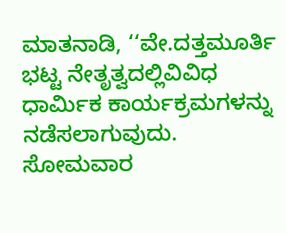ಮಾತನಾಡಿ, ‘‘ವೇ.ದತ್ತಮೂರ್ತಿ ಭಟ್ಟ ನೇತೃತ್ವದಲ್ಲಿವಿವಿಧ ಧಾರ್ಮಿಕ ಕಾರ್ಯಕ್ರಮಗಳನ್ನು ನಡೆಸಲಾಗುವುದು. ಸೋಮವಾರ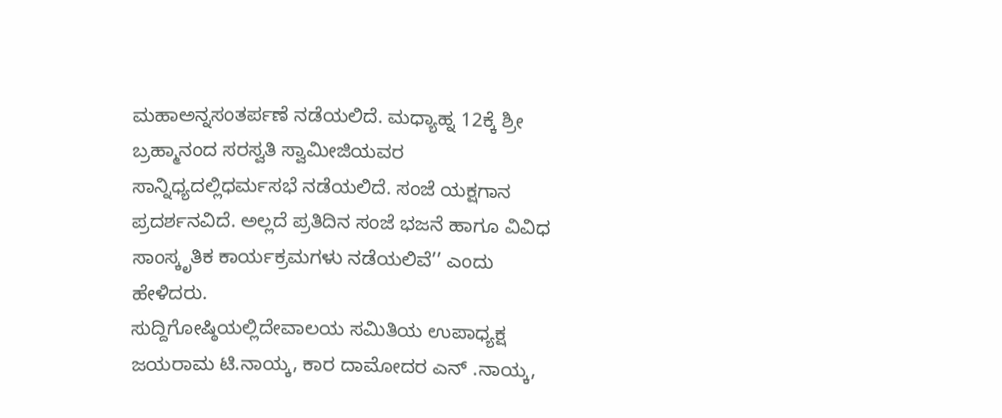ಮಹಾಅನ್ನಸಂತರ್ಪಣೆ ನಡೆಯಲಿದೆ. ಮಧ್ಯಾಹ್ನ 12ಕ್ಕೆ ಶ್ರೀ ಬ್ರಹ್ಮಾನಂದ ಸರಸ್ವತಿ ಸ್ವಾಮೀಜಿಯವರ ಸಾನ್ನಿಧ್ಯದಲ್ಲಿಧರ್ಮಸಭೆ ನಡೆಯಲಿದೆ. ಸಂಜೆ ಯಕ್ಷಗಾನ ಪ್ರದರ್ಶನವಿದೆ. ಅಲ್ಲದೆ ಪ್ರತಿದಿನ ಸಂಜೆ ಭಜನೆ ಹಾಗೂ ವಿವಿಧ ಸಾಂಸ್ಕೃತಿಕ ಕಾರ್ಯಕ್ರಮಗಳು ನಡೆಯಲಿವೆ’’ ಎಂದು ಹೇಳಿದರು.
ಸುದ್ದಿಗೋಷ್ಠಿಯಲ್ಲಿದೇವಾಲಯ ಸಮಿತಿಯ ಉಪಾಧ್ಯಕ್ಷ ಜಯರಾಮ ಟಿ.ನಾಯ್ಕ, ಕಾರ ದಾಮೋದರ ಎನ್ .ನಾಯ್ಕ,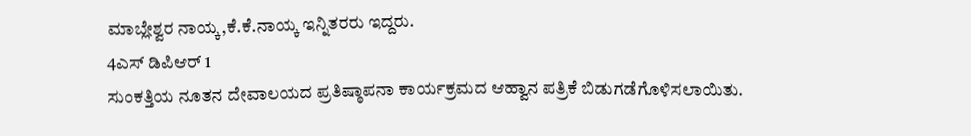ಮಾಬ್ಲೇಶ್ವರ ನಾಯ್ಕ,ಕೆ.ಕೆ.ನಾಯ್ಕ ಇನ್ನಿತರರು ಇದ್ದರು.
4ಎಸ್ ಡಿಪಿಆರ್ 1
ಸುಂಕತ್ತಿಯ ನೂತನ ದೇವಾಲಯದ ಪ್ರತಿಷ್ಠಾಪನಾ ಕಾರ್ಯಕ್ರಮದ ಆಹ್ವಾನ ಪತ್ರಿಕೆ ಬಿಡುಗಡೆಗೊಳಿಸಲಾಯಿತು.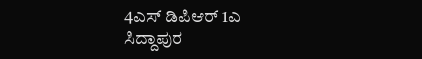4ಎಸ್ ಡಿಪಿಆರ್ 1ಎ
ಸಿದ್ದಾಪುರ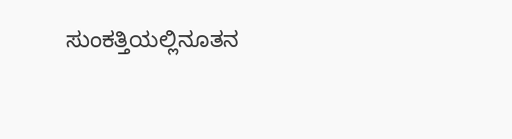ಸುಂಕತ್ತಿಯಲ್ಲಿನೂತನ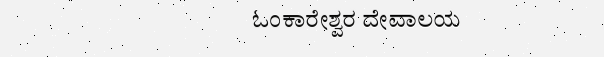ಓಂಕಾರೇಶ್ವರ ದೇವಾಲಯ